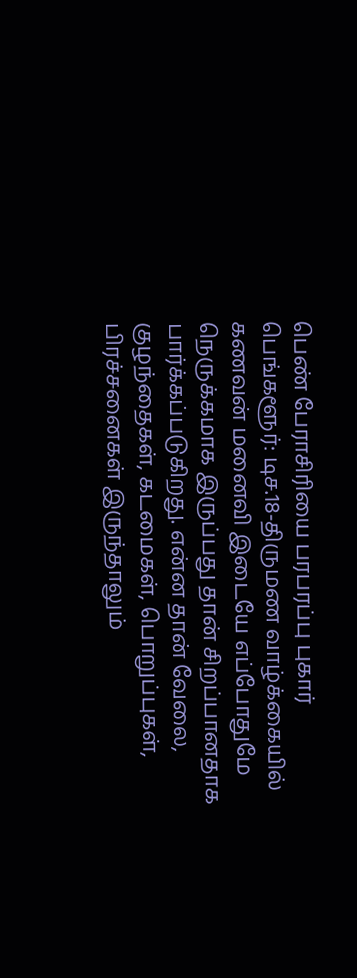பெண் பேராசிரியை பரபரப்பு புகார்
பெங்களூர்: டிச.18-திருமண வாழ்க்கையில் கணவன் மனைவி இடையே எப்போதுமே நெருக்கமாக இருப்பது தான் சிறப்பானதாக பார்க்கப்படுகிறது. என்ன தான் வேலை, குழந்தைகள், கடமைகள், பொறுப்புகள், பிரச்சனைகள் இருந்தாலும்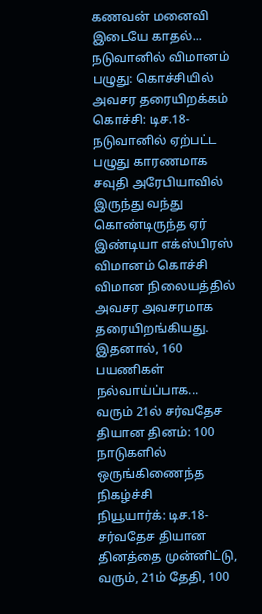கணவன் மனைவி இடையே காதல்...
நடுவானில் விமானம் பழுது: கொச்சியில் அவசர தரையிறக்கம்
கொச்சி: டிச.18-நடுவானில் ஏற்பட்ட பழுது காரணமாக சவுதி அரேபியாவில் இருந்து வந்து கொண்டிருந்த ஏர் இண்டியா எக்ஸ்பிரஸ் விமானம் கொச்சி விமான நிலையத்தில் அவசர அவசரமாக தரையிறங்கியது. இதனால், 160 பயணிகள் நல்வாய்ப்பாக...
வரும் 21ல் சர்வதேச தியான தினம்: 100 நாடுகளில் ஒருங்கிணைந்த நிகழ்ச்சி
நியூயார்க்: டிச.18-சர்வதேச தியான தினத்தை முன்னிட்டு, வரும், 21ம் தேதி, 100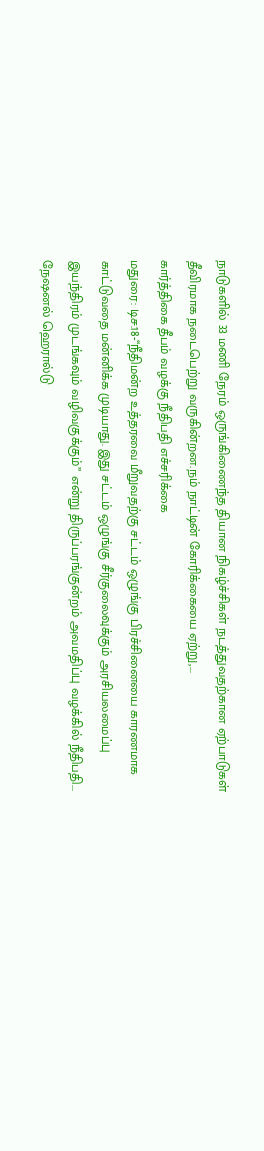நாடுகளில் 33 மணி நேரம் ஒருங்கிணைந்த தியான நிகழ்ச்சிகள் நடத்துவதற்கான ஏற்பாடுகள் தீவிரமாக நடைபெற்று வருகின்றன.நம் நாட்டின் கோரிக்கையை ஏற்று,...
கார்த்திகை தீபம் வழக்கு நீதிபதி எச்சரிக்கை
மதுரை: டிச.18-‘‘நீதிமன்ற உத்தரவை மீறுவதற்கு சட்டம் ஒழுங்கு பிரச்சினையை காரணமாக காட்டுவதை மன்னிக்க முடியாது. இது சட்டம் ஒழுங்கு சீர்குலைவுக்கும் அரசியலமைப்பு இயந்திரம் முடங்கவும் வழிவகுக்கும்’’ என்று திருப்பரங்குன்றம் அவமதிப்பு வழக்கில் நீதிபதி...
நேஷனல் ஹெரால்டு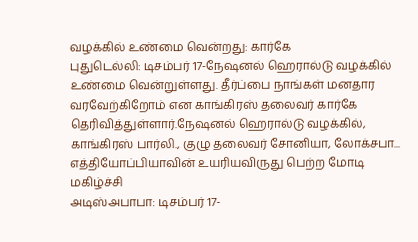வழக்கில் உண்மை வென்றது: கார்கே
புதுடெல்லி: டிசம்பர் 17-நேஷனல் ஹெரால்டு வழக்கில் உண்மை வென்றுள்ளது. தீர்ப்பை நாங்கள் மனதார வரவேற்கிறோம் என காங்கிரஸ் தலைவர் கார்கே தெரிவித்துள்ளார்.நேஷனல் ஹெரால்டு வழக்கில், காங்கிரஸ் பார்லி., குழு தலைவர் சோனியா, லோக்சபா...
எத்தியோப்பியாவின் உயரியவிருது பெற்ற மோடி மகிழ்ச்சி
அடிஸ்அபாபா: டிசம்பர் 17-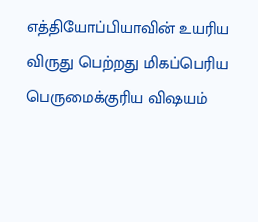எத்தியோப்பியாவின் உயரிய விருது பெற்றது மிகப்பெரிய பெருமைக்குரிய விஷயம்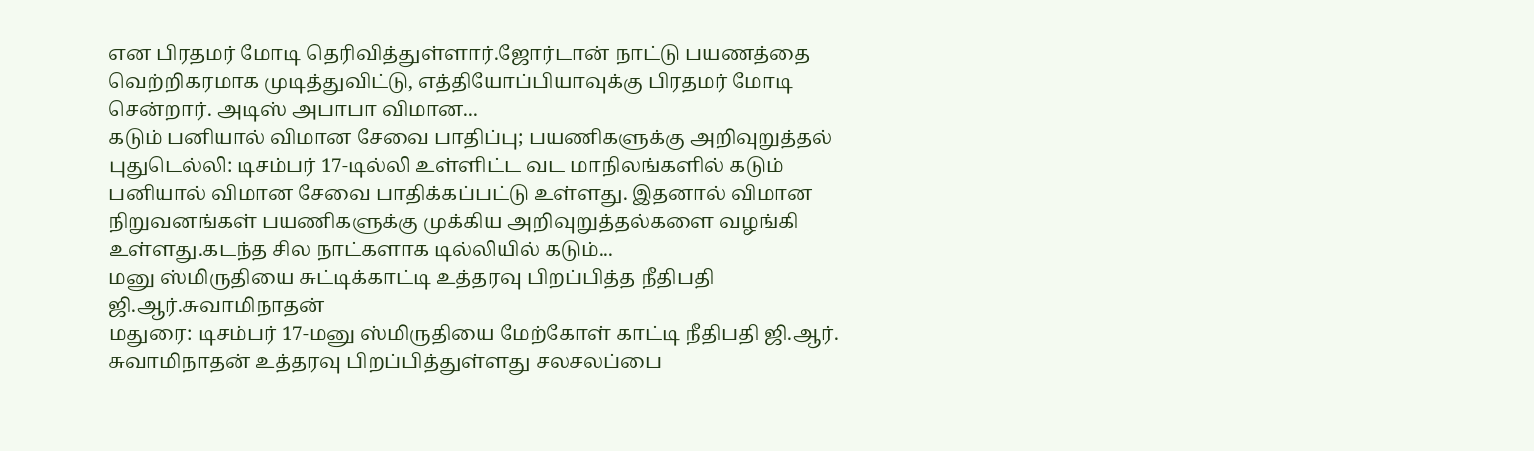என பிரதமர் மோடி தெரிவித்துள்ளார்.ஜோர்டான் நாட்டு பயணத்தை வெற்றிகரமாக முடித்துவிட்டு, எத்தியோப்பியாவுக்கு பிரதமர் மோடி சென்றார். அடிஸ் அபாபா விமான...
கடும் பனியால் விமான சேவை பாதிப்பு; பயணிகளுக்கு அறிவுறுத்தல்
புதுடெல்லி: டிசம்பர் 17-டில்லி உள்ளிட்ட வட மாநிலங்களில் கடும் பனியால் விமான சேவை பாதிக்கப்பட்டு உள்ளது. இதனால் விமான நிறுவனங்கள் பயணிகளுக்கு முக்கிய அறிவுறுத்தல்களை வழங்கி உள்ளது.கடந்த சில நாட்களாக டில்லியில் கடும்...
மனு ஸ்மிருதியை சுட்டிக்காட்டி உத்தரவு பிறப்பித்த நீதிபதி ஜி.ஆர்.சுவாமிநாதன்
மதுரை: டிசம்பர் 17-மனு ஸ்மிருதியை மேற்கோள் காட்டி நீதிபதி ஜி.ஆர். சுவாமிநாதன் உத்தரவு பிறப்பித்துள்ளது சலசலப்பை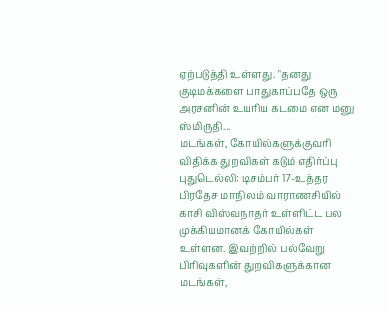ஏற்படுத்தி உள்ளது. "தனது குடிமக்களை பாதுகாப்பதே ஒரு அரசனின் உயரிய கடமை என மனு ஸ்மிருதி...
மடங்கள், கோயில்களுக்குவரி விதிக்க துறவிகள் கடும் எதிர்ப்பு
புதுடெல்லி: டிசம்பர் 17-உத்தர பிரதேச மாநிலம் வாராணசியில் காசி விஸ்வநாதர் உள்ளிட்ட பல முக்கியமானக் கோயில்கள் உள்ளன. இவற்றில் பல்வேறு பிரிவுகளின் துறவிகளுக்கான மடங்கள்,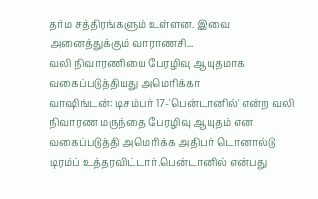தர்ம சத்திரங்களும் உள்ளன. இவை அனைத்துக்கும் வாராணசி...
வலி நிவாரணியை பேரழிவு ஆயுதமாக வகைப்படுத்தியது அமெரிக்கா
வாஷிங்டன்: டிசம்பர் 17-'பென்டானில்' என்ற வலி நிவாரண மருந்தை பேரழிவு ஆயுதம் என வகைப்படுத்தி அமெரிக்க அதிபர் டொனால்டு டிரம்ப் உத்தரவிட்டார்.பென்டானில் என்பது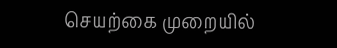செயற்கை முறையில்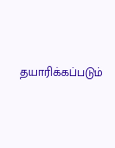தயாரிக்கப்படும்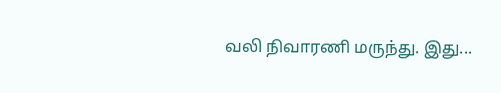வலி நிவாரணி மருந்து. இது...